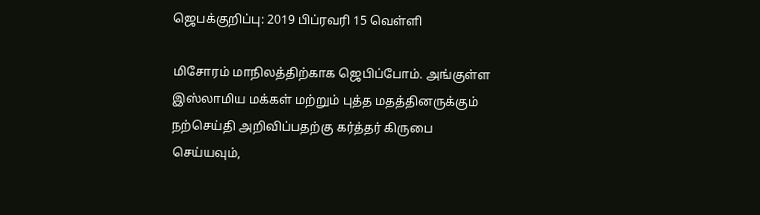ஜெபக்குறிப்பு: 2019 பிப்ரவரி 15 வெள்ளி

மிசோரம் மாநிலத்திற்காக ஜெபிப்போம். அங்குள்ள இஸ்லாமிய மக்கள் மற்றும் புத்த மதத்தினருக்கும் நற்செய்தி அறிவிப்பதற்கு கர்த்தர் கிருபை செய்யவும்,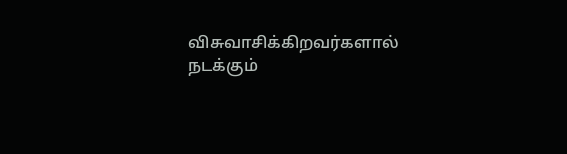விசுவாசிக்கிறவர்களால் நடக்கும்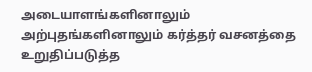அடையாளங்களினாலும் அற்புதங்களினாலும் கர்த்தர் வசனத்தை உறுதிப்படுத்த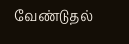வேண்டுதல்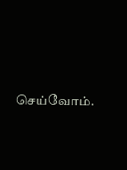செய்வோம்.